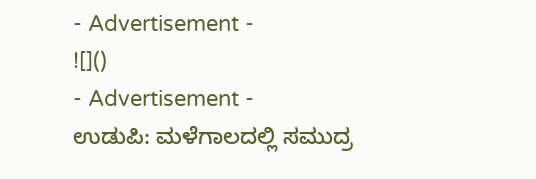- Advertisement -
![]()
- Advertisement -
ಉಡುಪಿ: ಮಳೆಗಾಲದಲ್ಲಿ ಸಮುದ್ರ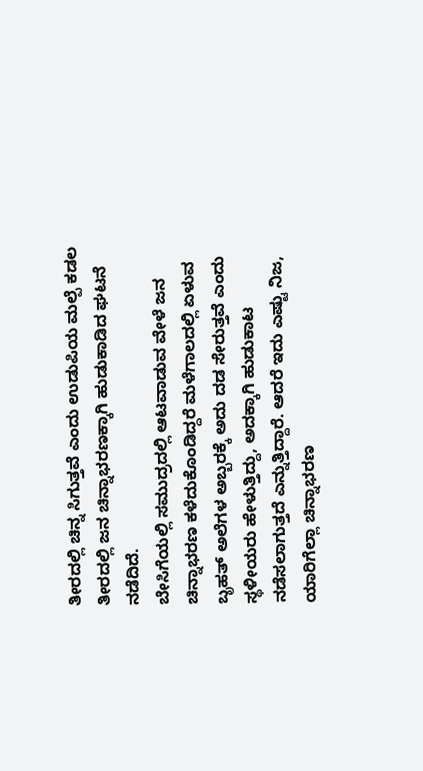ತೀರದಲ್ಲಿ ಚಿನ್ನ ಸಿಗುತ್ತವೆ ಎಂದು ಉಡುಪಿಯ ಮಲ್ಪೆ ಕಡಲ ತೀರದಲ್ಲಿ ಜನ ಚಿನ್ನಾಭರಣಕ್ಕಾಗಿ ಹುಡುಕಾಡಿದ ಘಟನೆ ನಡೆದಿದೆ.
ಬೇಸಿಗೆಯಲ್ಲಿ ಸಮುದ್ರದಲ್ಲಿ ಆಟವಾಡುವ ವೇಳೆ ಜನ ಚಿನ್ನಾಭರಣ ಕಳೆದುಕೊಂಡಿದ್ದರೆ ಮಳೆಗಾಲದಲ್ಲಿ ಏಳುವ ಬೃಹತ್ ಅಲೆಗಳ ಅಬ್ಬರಕ್ಕೆ ಅದು ದಡ ಸೇರುತ್ತವೆ ಎಂದು ಸ್ಥಳೀಯರು ಹೇಳುತ್ತಿದ್ದು, ಅದಕ್ಕಾಗಿ ಹುಡುಕಾಟ ನಡೆಸಲಾಗುತ್ತದೆ ಎನ್ನುತ್ತಿದ್ದಾರೆ. ಆದರೆ ಇದು ಎಷ್ಟು ನಿಜ, ಯಾರಿಗೆಲ್ಲಾ ಚಿನ್ನಾಭರಣ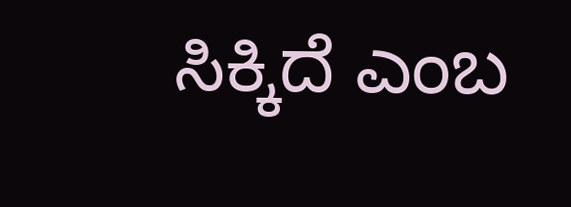ಸಿಕ್ಕಿದೆ ಎಂಬ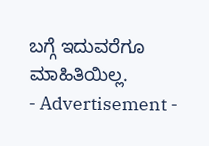ಬಗ್ಗೆ ಇದುವರೆಗೂ ಮಾಹಿತಿಯಿಲ್ಲ.
- Advertisement -